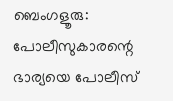ബെംഗളൂരു: പോലീസുകാരന്റെ ഭാര്യയെ പോലീസ്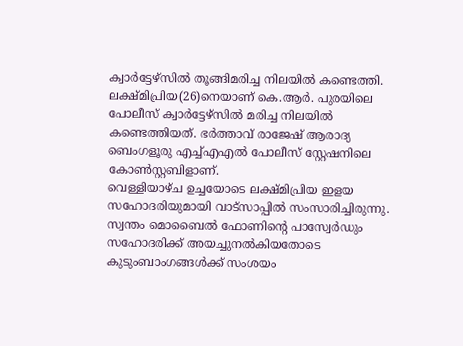ക്വാർട്ടേഴ്സിൽ തൂങ്ങിമരിച്ച നിലയിൽ കണ്ടെത്തി. ലക്ഷ്മിപ്രിയ(26)നെയാണ് കെ.ആർ. പുരയിലെ പോലീസ് ക്വാർട്ടേഴ്സിൽ മരിച്ച നിലയിൽ കണ്ടെത്തിയത്. ഭർത്താവ് രാജേഷ് ആരാദ്യ ബെംഗളൂരു എച്ച്എഎൽ പോലീസ് സ്റ്റേഷനിലെ കോൺസ്റ്റബിളാണ്.
വെള്ളിയാഴ്ച ഉച്ചയോടെ ലക്ഷ്മിപ്രിയ ഇളയ സഹോദരിയുമായി വാട്സാപ്പിൽ സംസാരിച്ചിരുന്നു. സ്വന്തം മൊബൈൽ ഫോണിന്റെ പാസ്വേർഡും സഹോദരിക്ക് അയച്ചുനൽകിയതോടെ കുടുംബാംഗങ്ങൾക്ക് സംശയം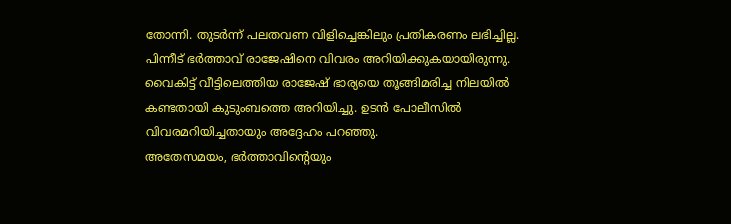തോന്നി. തുടർന്ന് പലതവണ വിളിച്ചെങ്കിലും പ്രതികരണം ലഭിച്ചില്ല. പിന്നീട് ഭർത്താവ് രാജേഷിനെ വിവരം അറിയിക്കുകയായിരുന്നു. വൈകിട്ട് വീട്ടിലെത്തിയ രാജേഷ് ഭാര്യയെ തൂങ്ങിമരിച്ച നിലയിൽ കണ്ടതായി കുടുംബത്തെ അറിയിച്ചു. ഉടൻ പോലീസിൽ വിവരമറിയിച്ചതായും അദ്ദേഹം പറഞ്ഞു.
അതേസമയം, ഭർത്താവിന്റെയും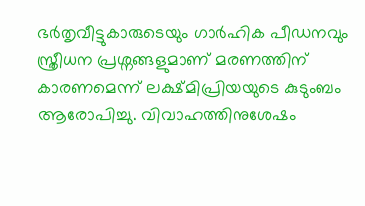ഭർതൃവീട്ടുകാരുടെയും ഗാർഹിക പീഡനവും സ്ത്രീധന പ്രശ്നങ്ങളുമാണ് മരണത്തിന് കാരണമെന്ന് ലക്ഷ്മിപ്രിയയുടെ കുടുംബം ആരോപിച്ചു. വിവാഹത്തിനുശേഷം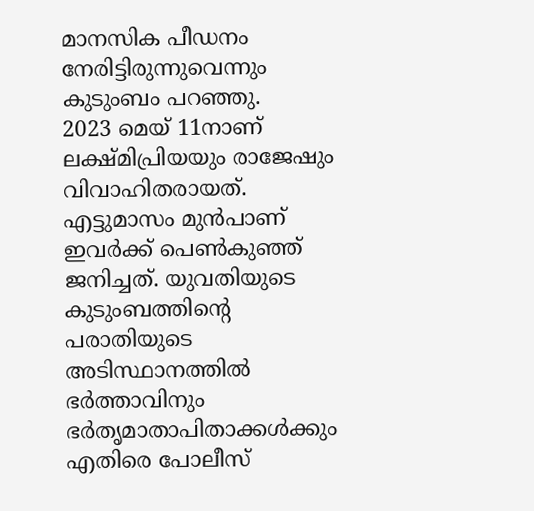മാനസിക പീഡനം നേരിട്ടിരുന്നുവെന്നും കുടുംബം പറഞ്ഞു.
2023 മെയ് 11നാണ് ലക്ഷ്മിപ്രിയയും രാജേഷും വിവാഹിതരായത്. എട്ടുമാസം മുൻപാണ് ഇവർക്ക് പെൺകുഞ്ഞ് ജനിച്ചത്. യുവതിയുടെ കുടുംബത്തിന്റെ പരാതിയുടെ അടിസ്ഥാനത്തിൽ ഭർത്താവിനും ഭർതൃമാതാപിതാക്കൾക്കും എതിരെ പോലീസ്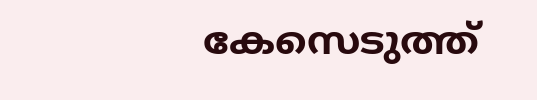കേസെടുത്ത്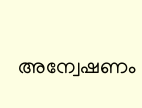അന്വേഷണം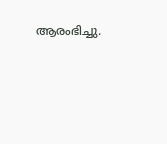ആരംഭിച്ചു.